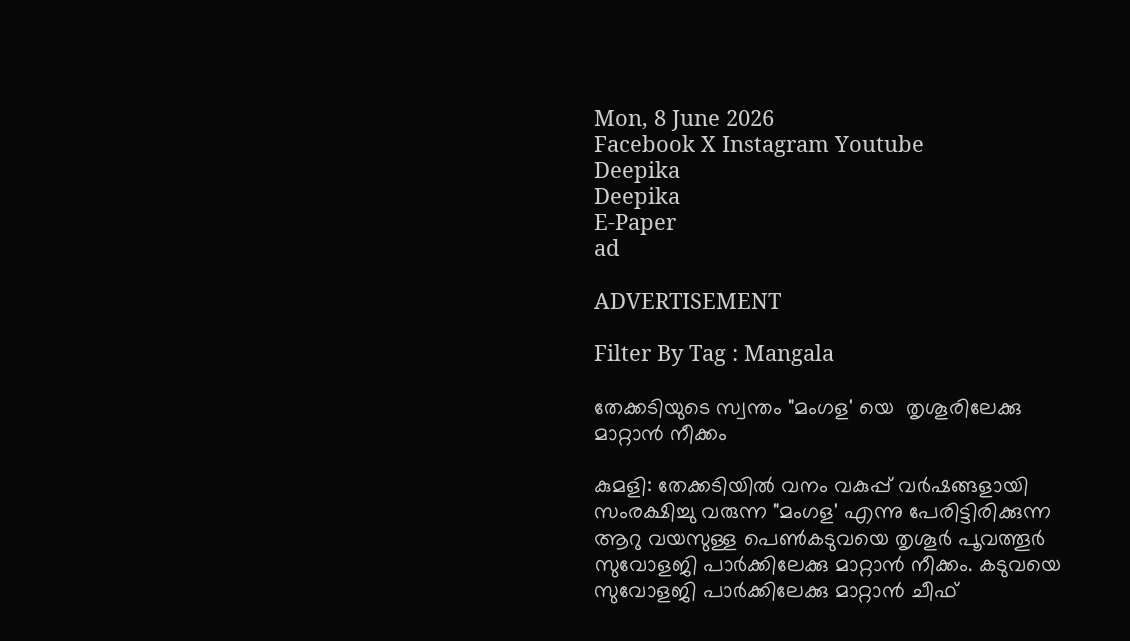Mon, 8 June 2026
Facebook X Instagram Youtube
Deepika
Deepika
E-Paper
ad

ADVERTISEMENT

Filter By Tag : Mangala

തേക്കടിയുടെ സ്വന്തം "മംഗള' യെ  തൃശൂരിലേക്കു മാറ്റാൻ നീക്കം

കുമളി: തേക്കടിയിൽ വനം വകുപ്പ് വർഷങ്ങളായി സംരക്ഷിച്ചു വരുന്ന "മംഗള' എന്നു പേരിട്ടിരിക്കുന്ന ആറു വയസുള്ള പെണ്‍കടുവയെ തൃശൂർ പൂവത്തൂർ സുവോളജി പാർക്കിലേക്കു മാറ്റാൻ നീക്കം. കടുവയെ സുവോളജി പാർക്കിലേക്കു മാറ്റാൻ ചീഫ്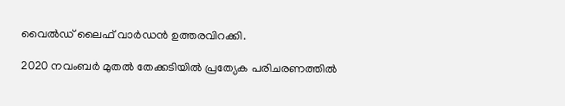വൈൽഡ് ലൈഫ് വാർഡൻ ഉത്തരവിറക്കി.

2020 നവംബർ മുതൽ തേക്കടിയിൽ പ്രത്യേക പരിചരണത്തിൽ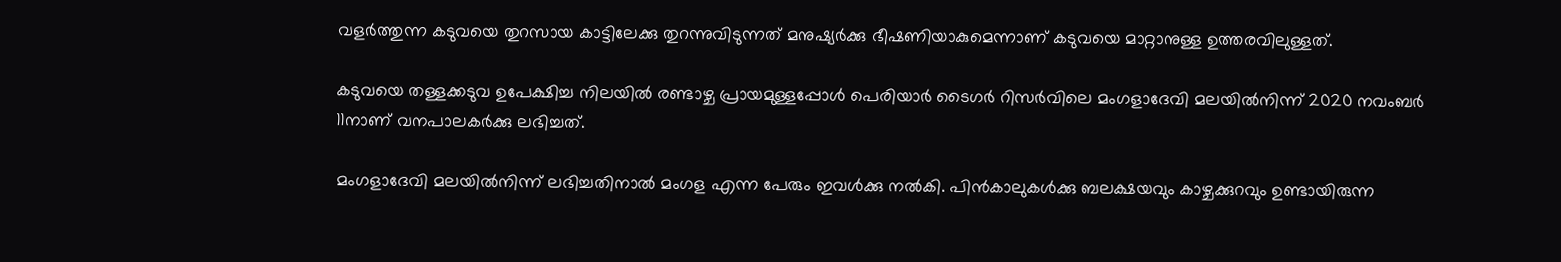വളർത്തുന്ന കടുവയെ തുറസായ കാട്ടിലേക്കു തുറന്നുവിടുന്നത് മനുഷ്യർക്കു ഭീഷണിയാകുമെന്നാണ് കടുവയെ മാറ്റാനുള്ള ഉത്തരവിലുള്ളത്.

കടുവയെ തള്ളക്കടുവ ഉപേക്ഷിച്ച നിലയിൽ രണ്ടാഴ്ച പ്രായമുള്ളപ്പോൾ പെരിയാർ ടൈഗർ റിസർവിലെ മംഗളാദേവി മലയിൽനിന്ന് 2020 നവംബർ 11നാണ് വനപാലകർക്കു ലഭിച്ചത്.

മംഗളാദേവി മലയിൽനിന്ന് ലഭിച്ചതിനാൽ മംഗള എന്ന പേരും ഇവൾക്കു നൽകി. പിൻകാലുകൾക്കു ബലക്ഷയവും കാഴ്ചക്കുറവും ഉണ്ടായിരുന്ന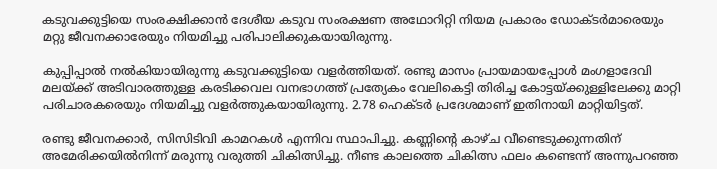കടുവക്കുട്ടിയെ സംരക്ഷിക്കാൻ ദേശീയ കടുവ സംരക്ഷണ അഥോറിറ്റി നിയമ പ്രകാരം ഡോക്ടർമാരെയും മറ്റു ജീവനക്കാരേയും നിയമിച്ചു പരിപാലിക്കുകയായിരുന്നു.

കുപ്പിപ്പാൽ നൽകിയായിരുന്നു കടുവക്കുട്ടിയെ വളർത്തിയത്. രണ്ടു മാസം പ്രായമായപ്പോൾ മംഗളാദേവി മലയ്ക്ക് അടിവാരത്തുള്ള കരടിക്കവല വനഭാഗത്ത് പ്രത്യേകം വേലികെട്ടി തിരിച്ച കോട്ടയ്ക്കുള്ളിലേക്കു മാറ്റി പരിചാരകരെയും നിയമിച്ചു വളർത്തുകയായിരുന്നു. 2.78 ഹെക്ടർ പ്രദേശമാണ് ഇതിനായി മാറ്റിയിട്ടത്.

രണ്ടു ജീവനക്കാർ, സിസിടിവി കാമറകൾ എന്നിവ സ്ഥാപിച്ചു. കണ്ണിന്‍റെ കാഴ്ച വീണ്ടെടുക്കുന്നതിന് അമേരിക്കയിൽനിന്ന് മരുന്നു വരുത്തി ചികിത്സിച്ചു. നീണ്ട കാലത്തെ ചികിത്സ ഫലം കണ്ടെന്ന് അന്നുപറഞ്ഞ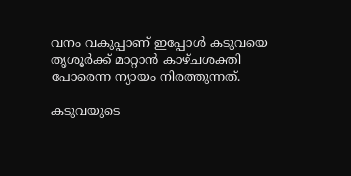വനം വകുപ്പാണ് ഇപ്പോൾ കടുവയെ തൃശൂർക്ക് മാറ്റാൻ കാഴ്ചശക്തി പോരെന്ന ന്യായം നിരത്തുന്നത്.

കടുവയുടെ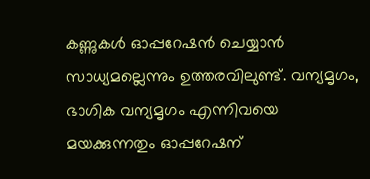കണ്ണുകൾ ഓപ്പറേഷൻ ചെയ്യാൻ സാധ്യമല്ലെന്നും ഉത്തരവിലുണ്ട്. വന്യമൃഗം, ഭാഗിക വന്യമൃഗം എന്നിവയെ മയക്കുന്നതും ഓപ്പറേഷന്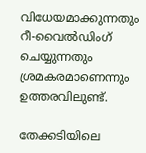വിധേയമാക്കുന്നതും റീ-വൈൽഡിംഗ് ചെയ്യുന്നതും ശ്രമകരമാണെന്നും ഉത്തരവിലുണ്ട്.

തേക്കടിയിലെ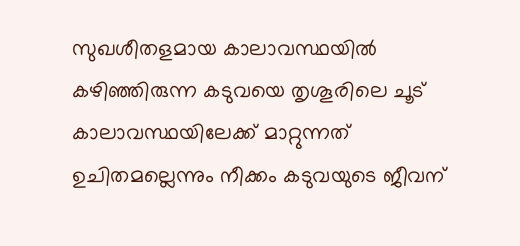സുഖശീതളമായ കാലാവസ്ഥയിൽ കഴിഞ്ഞിരുന്ന കടുവയെ തൃശൂരിലെ ചൂട് കാലാവസ്ഥയിലേക്ക് മാറ്റുന്നത് ഉചിതമല്ലെന്നും നീക്കം കടുവയുടെ ജീവന്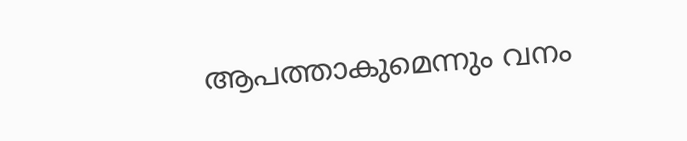ആപത്താകുമെന്നും വനം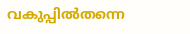വകുപ്പിൽതന്നെ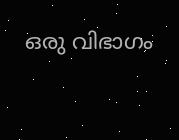ഒരു വിഭാഗം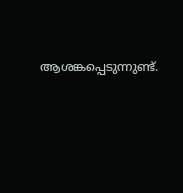ആശങ്കപ്പെടുന്നുണ്ട്.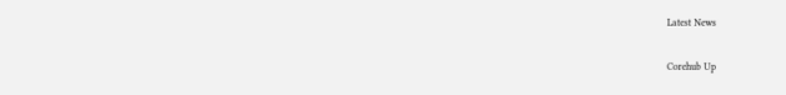Latest News

Corehub Up